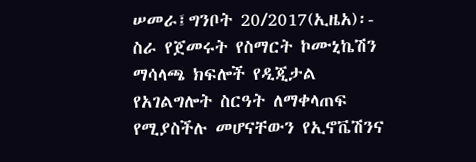ሠመራ፤ግንቦት 20/2017(ኢዜአ)፡- ስራ የጀመሩት የስማርት ኮሙኒኬሽን ማሳላጫ ክፍሎች የዲጂታል የአገልግሎት ስርዓት ለማቀላጠፍ የሚያስችሉ መሆናቸውን የኢኖቬሽንና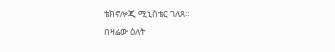ቴክኖሎጂ ሚኒስቴር ገለጸ።
በዛሬው ዕለት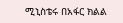ሚኒስቴሩ በአፋር ክልል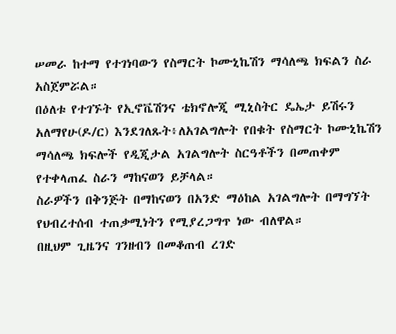ሠመራ ከተማ የተገነባውን የስማርት ኮሙኒኬሽን ማሳለጫ ክፍልን ስራ አስጀምሯል።
በዕለቱ የተገኙት የኢኖቬሽንና ቴክኖሎጂ ሚኒስትር ዴኤታ ይሽሩን አለማየሁ(ዶ/ር) እንደገለጹት፥ለአገልግሎት የበቁት የስማርት ኮሙኒኬሽን ማሳለጫ ክፍሎች የዲጂታል አገልግሎት ስርዓቶችን በመጠቀም የተቀላጠፈ ስራን ማከናወን ይቻላል።
ስራዎችን በቅንጅት በማከናወን በአንድ ማዕከል አገልግሎት በማግኘት የህብረተሰብ ተጠቃሚነትን የሚያረጋግጥ ነው ብለዋል።
በዚህም ጊዜንና ገንዘብን በመቆጠብ ረገድ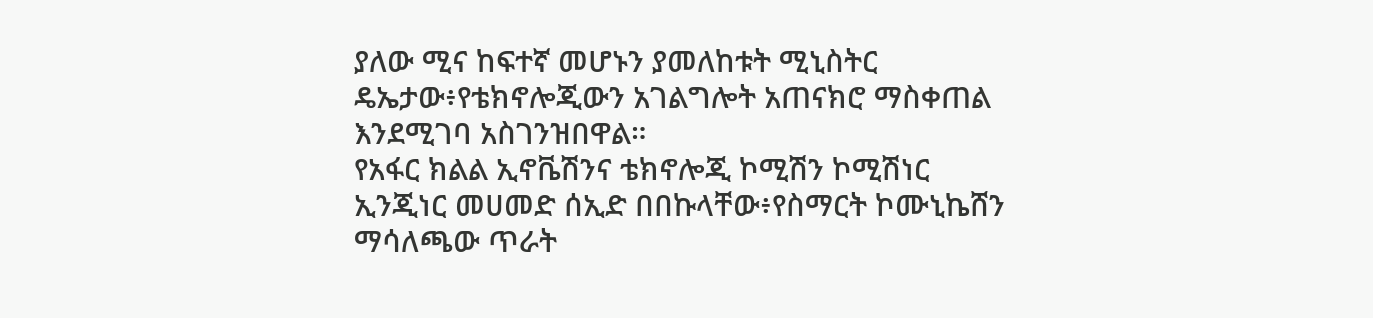ያለው ሚና ከፍተኛ መሆኑን ያመለከቱት ሚኒስትር ዴኤታው፥የቴክኖሎጂውን አገልግሎት አጠናክሮ ማስቀጠል እንደሚገባ አስገንዝበዋል።
የአፋር ክልል ኢኖቬሽንና ቴክኖሎጂ ኮሚሽን ኮሚሽነር ኢንጂነር መሀመድ ሰኢድ በበኩላቸው፥የስማርት ኮሙኒኬሸን ማሳለጫው ጥራት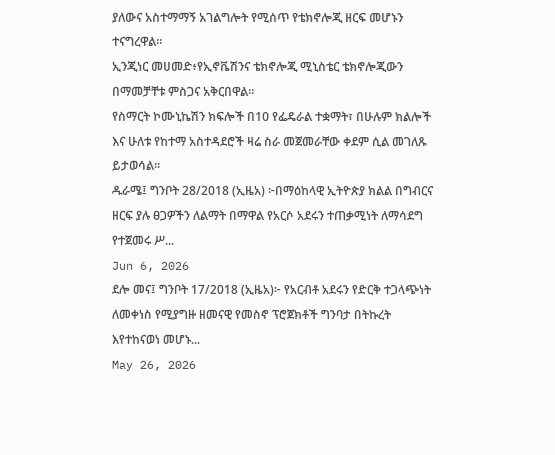ያለውና አስተማማኝ አገልግሎት የሚሰጥ የቴክኖሎጂ ዘርፍ መሆኑን ተናግረዋል።
ኢንጂነር መሀመድ፥የኢኖቬሽንና ቴክኖሎጂ ሚኒስቴር ቴክኖሎጂውን በማመቻቸቱ ምስጋና አቅርበዋል።
የስማርት ኮሙኒኬሽን ክፍሎች በ10 የፌዴራል ተቋማት፣ በሁሉም ክልሎች እና ሁለቱ የከተማ አስተዳደሮች ዛሬ ስራ መጀመራቸው ቀደም ሲል መገለጹ ይታወሳል።
ዱራሜ፤ ግንቦት 28/2018 (ኢዜአ) ፦በማዕከላዊ ኢትዮጵያ ክልል በግብርና ዘርፍ ያሉ ፀጋዎችን ለልማት በማዋል የአርሶ አደሩን ተጠቃሚነት ለማሳደግ የተጀመሩ ሥ...
Jun 6, 2026
ደሎ መና፤ ግንቦት 17/2018 (ኢዜአ)፦ የአርብቶ አደሩን የድርቅ ተጋላጭነት ለመቀነስ የሚያግዙ ዘመናዊ የመስኖ ፕሮጀክቶች ግንባታ በትኩረት እየተከናወነ መሆኑ...
May 26, 2026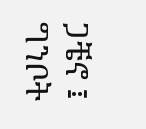ጋቼኖ ፤ ግንቦት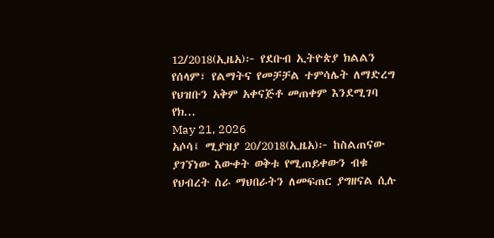12/2018(ኢዜአ)፦ የደቡብ ኢትዮጵያ ክልልን የሰላም፣ የልማትና የመቻቻል ተምሳሌት ለማድረግ የህዝቡን አቅም አቀናጅቶ መጠቀም እንደሚገባ የክ...
May 21, 2026
አሶሳ፤ ሚያዝያ 20/2018(ኢዜአ)፦ ከስልጠናው ያገኘነው እውቀት ወቅቱ የሚጠይቀውን ብቁ የህብረት ስራ ማህበራትን ለመፍጠር ያግዘናል ሲሉ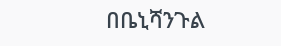በቤኒሻንጉል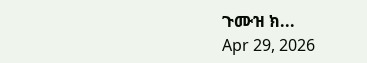ጉሙዝ ክ...
Apr 29, 2026